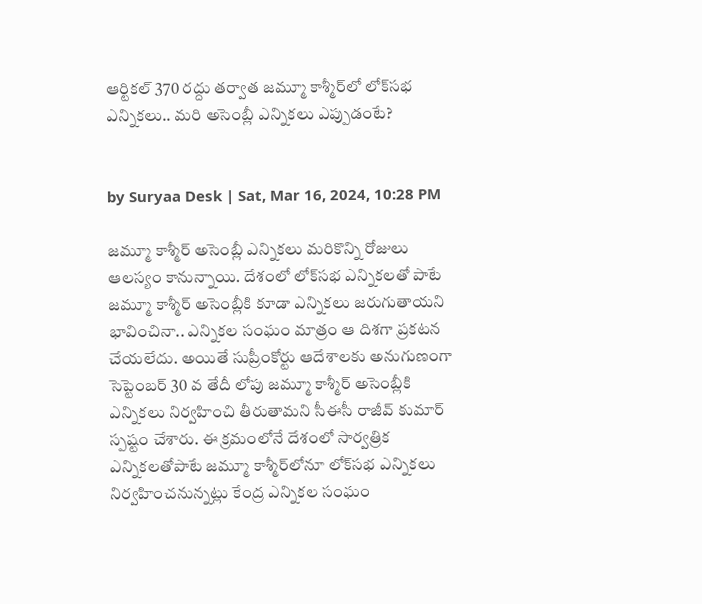ఆర్టికల్ 370 రద్దు తర్వాత జమ్మూ కాశ్మీర్‌లో లోక్‌సభ ఎన్నికలు.. మరి అసెంబ్లీ ఎన్నికలు ఎప్పుడంటే?


by Suryaa Desk | Sat, Mar 16, 2024, 10:28 PM

జమ్మూ కాశ్మీర్ అసెంబ్లీ ఎన్నికలు మరికొన్ని రోజులు ఆలస్యం కానున్నాయి. దేశంలో లోక్‌సభ ఎన్నికలతో పాటే జమ్మూ కాశ్మీర్ అసెంబ్లీకి కూడా ఎన్నికలు జరుగుతాయని భావించినా.. ఎన్నికల సంఘం మాత్రం ఆ దిశగా ప్రకటన చేయలేదు. అయితే సుప్రీంకోర్టు ఆదేశాలకు అనుగుణంగా సెప్టెంబర్ 30 వ తేదీ లోపు జమ్మూ కాశ్మీర్ అసెంబ్లీకి ఎన్నికలు నిర్వహించి తీరుతామని సీఈసీ రాజీవ్ కుమార్ స్పష్టం చేశారు. ఈ క్రమంలోనే దేశంలో సార్వత్రిక ఎన్నికలతోపాటే జమ్మూ కాశ్మీర్‌‌లోనూ లోక్‌సభ ఎన్నికలు నిర్వహించనున్నట్లు కేంద్ర ఎన్నికల సంఘం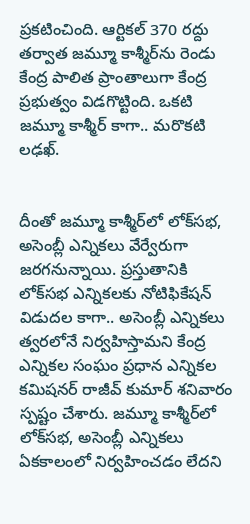ప్రకటించింది. ఆర్టికల్ 370 రద్దు తర్వాత జమ్మూ కాశ్మీర్‌ను రెండు కేంద్ర పాలిత ప్రాంతాలుగా కేంద్ర ప్రభుత్వం విడగొట్టింది. ఒకటి జమ్మూ కాశ్మీర్ కాగా.. మరొకటి లఢఖ్.


దీంతో జమ్మూ కాశ్మీర్‌లో లోక్‌సభ, అసెంబ్లీ ఎన్నికలు వేర్వేరుగా జరగనున్నాయి. ప్రస్తుతానికి లోక్‌సభ ఎన్నికలకు నోటిఫికేషన్ విడుదల కాగా.. అసెంబ్లీ ఎన్నికలు త్వరలోనే నిర్వహిస్తామని కేంద్ర ఎన్నికల సంఘం ప్రధాన ఎన్నికల కమిషనర్ రాజీవ్ కుమార్ శనివారం స్పష్టం చేశారు. జమ్మూ కాశ్మీర్‌లో లోక్‌సభ, అసెంబ్లీ ఎన్నికలు ఏకకాలంలో నిర్వహించడం లేదని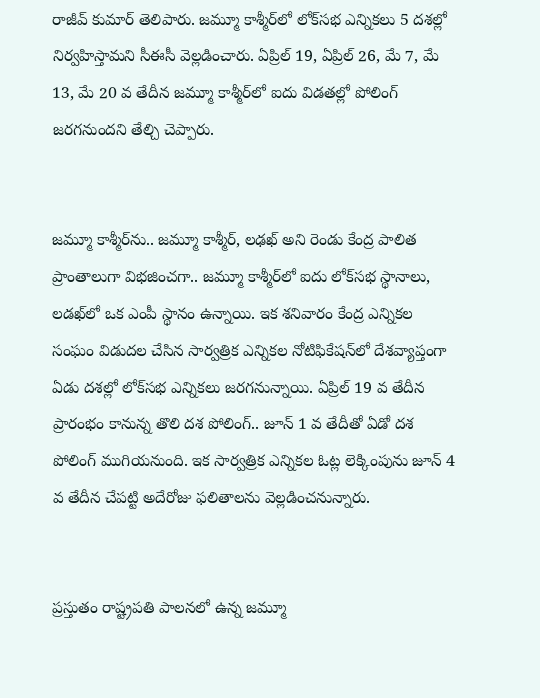రాజీవ్ కుమార్ తెలిపారు. జమ్మూ కాశ్మీర్‌లో లోక్‌సభ ఎన్నికలు 5 దశల్లో నిర్వహిస్తామని సీఈసీ వెల్లడించారు. ఏప్రిల్ 19, ఏప్రిల్ 26, మే 7, మే 13, మే 20 వ తేదీన జమ్మూ కాశ్మీర్‌లో ఐదు విడతల్లో పోలింగ్‌ జరగనుందని తేల్చి చెప్పారు.


జమ్మూ కాశ్మీర్‌ను.. జమ్మూ కాశ్మీర్, లఢఖ్‌ అని రెండు కేంద్ర పాలిత ప్రాంతాలుగా విభజించగా.. జమ్మూ కాశ్మీర్‌లో ఐదు లోక్‌సభ స్థానాలు, లడఖ్‌లో ఒక ఎంపీ స్థానం ఉన్నాయి. ఇక శనివారం కేంద్ర ఎన్నికల సంఘం విడుదల చేసిన సార్వత్రిక ఎన్నికల నోటిఫికేషన్‌లో దేశవ్యాప్తంగా ఏడు దశల్లో లోక్‌సభ ఎన్నికలు జరగనున్నాయి. ఏప్రిల్ 19 వ తేదీన ప్రారంభం కానున్న తొలి దశ పోలింగ్.. జూన్ 1 వ తేదీతో ఏడో దశ పోలింగ్‌ ముగియనుంది. ఇక సార్వత్రిక ఎన్నికల ఓట్ల లెక్కింపును జూన్‌ 4 వ తేదీన చేపట్టి అదేరోజు ఫలితాలను వెల్లడించనున్నారు.


ప్రస్తుతం రాష్ట్రపతి పాలనలో ఉన్న జమ్మూ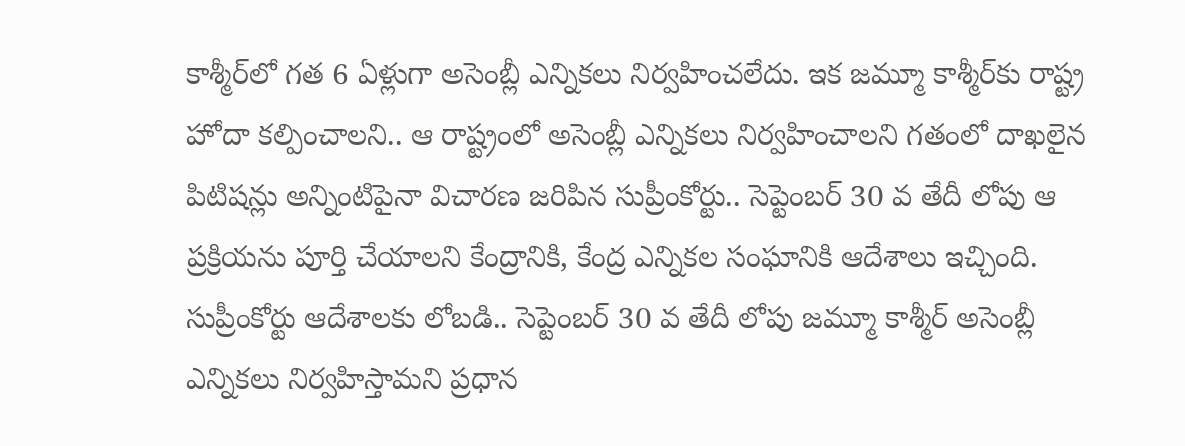కాశ్మీర్‌లో గత 6 ఏళ్లుగా అసెంబ్లీ ఎన్నికలు నిర్వహించలేదు. ఇక జమ్మూ కాశ్మీర్‌కు రాష్ట్ర హోదా కల్పించాలని.. ఆ రాష్ట్రంలో అసెంబ్లీ ఎన్నికలు నిర్వహించాలని గతంలో దాఖలైన పిటిషన్లు అన్నింటిపైనా విచారణ జరిపిన సుప్రీంకోర్టు.. సెప్టెంబర్ 30 వ తేదీ లోపు ఆ ప్రక్రియను పూర్తి చేయాలని కేంద్రానికి, కేంద్ర ఎన్నికల సంఘానికి ఆదేశాలు ఇచ్చింది. సుప్రీంకోర్టు ఆదేశాలకు లోబడి.. సెప్టెంబర్‌ 30 వ తేదీ లోపు జమ్మూ కాశ్మీర్ అసెంబ్లీ ఎన్నికలు నిర్వహిస్తామని ప్రధాన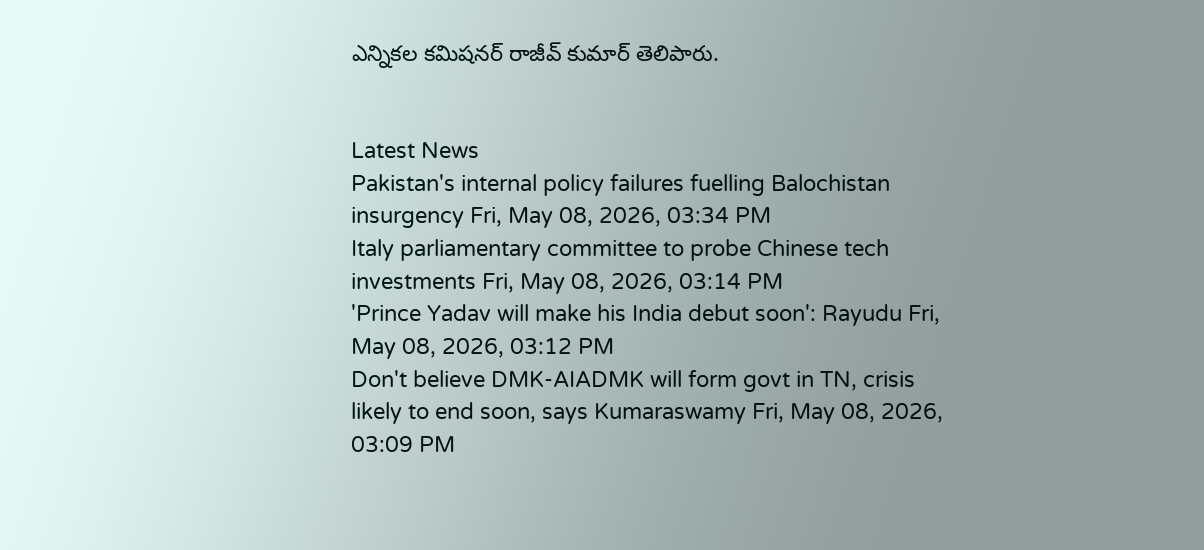ఎన్నికల కమిషనర్ రాజీవ్ కుమార్‌ తెలిపారు.


Latest News
Pakistan's internal policy failures fuelling Balochistan insurgency Fri, May 08, 2026, 03:34 PM
Italy parliamentary committee to probe Chinese tech investments Fri, May 08, 2026, 03:14 PM
'Prince Yadav will make his India debut soon': Rayudu Fri, May 08, 2026, 03:12 PM
Don't believe DMK-AIADMK will form govt in TN, crisis likely to end soon, says Kumaraswamy Fri, May 08, 2026, 03:09 PM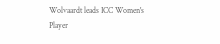Wolvaardt leads ICC Women's Player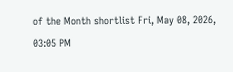of the Month shortlist Fri, May 08, 2026, 03:05 PM